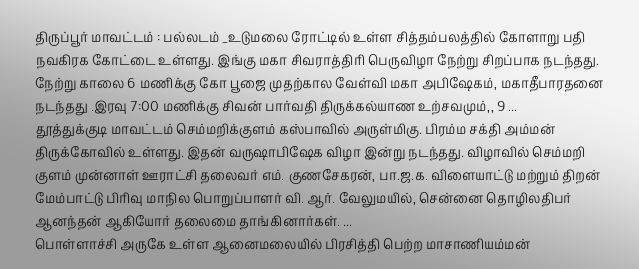திருப்பூர் மாவட்டம் : பல்லடம் _உடுமலை ரோட்டில் உள்ள சித்தம்பலத்தில் கோளாறு பதி நவகிரக கோட்டை உள்ளது. இங்கு மகா சிவராத்திரி பெருவிழா நேற்று சிறப்பாக நடந்தது. நேற்று காலை 6 மணிக்கு கோ பூஜை முதற்கால வேள்வி மகா அபிஷேகம், மகாதீபாரதனை நடந்தது .இரவு 7:00 மணிக்கு சிவன் பார்வதி திருக்கல்யாண உற்சவமும்,, 9 ...
தூத்துக்குடி மாவட்டம் செம்மறிக்குளம் கஸ்பாவில் அருள்மிகு. பிரம்ம சக்தி அம்மன் திருக்கோவில் உள்ளது. இதன் வருஷாபிஷேக விழா இன்று நடந்தது. விழாவில் செம்மறி குளம் முன்னாள் ஊராட்சி தலைவர் எம். குணசேகரன், பா.ஜ.க. விளையாட்டு மற்றும் திறன் மேம்பாட்டு பிரிவு மாநில பொறுப்பாளர் வி. ஆர். வேலுமயில், சென்னை தொழிலதிபர் ஆனந்தன் ஆகியோர் தலைமை தாங்கினார்கள். ...
பொள்ளாச்சி அருகே உள்ள ஆனைமலையில் பிரசித்தி பெற்ற மாசாணியம்மன்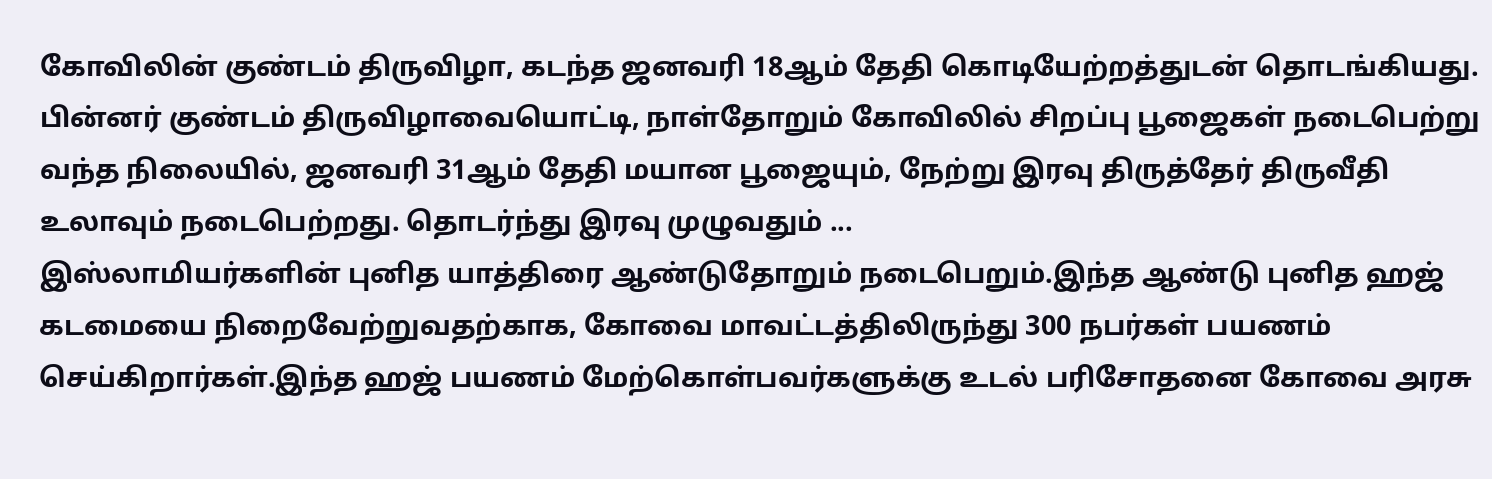கோவிலின் குண்டம் திருவிழா, கடந்த ஜனவரி 18ஆம் தேதி கொடியேற்றத்துடன் தொடங்கியது. பின்னர் குண்டம் திருவிழாவையொட்டி, நாள்தோறும் கோவிலில் சிறப்பு பூஜைகள் நடைபெற்று வந்த நிலையில், ஜனவரி 31ஆம் தேதி மயான பூஜையும், நேற்று இரவு திருத்தேர் திருவீதி உலாவும் நடைபெற்றது. தொடர்ந்து இரவு முழுவதும் ...
இஸ்லாமியர்களின் புனித யாத்திரை ஆண்டுதோறும் நடைபெறும்.இந்த ஆண்டு புனித ஹஜ் கடமையை நிறைவேற்றுவதற்காக, கோவை மாவட்டத்திலிருந்து 300 நபர்கள் பயணம் செய்கிறார்கள்.இந்த ஹஜ் பயணம் மேற்கொள்பவர்களுக்கு உடல் பரிசோதனை கோவை அரசு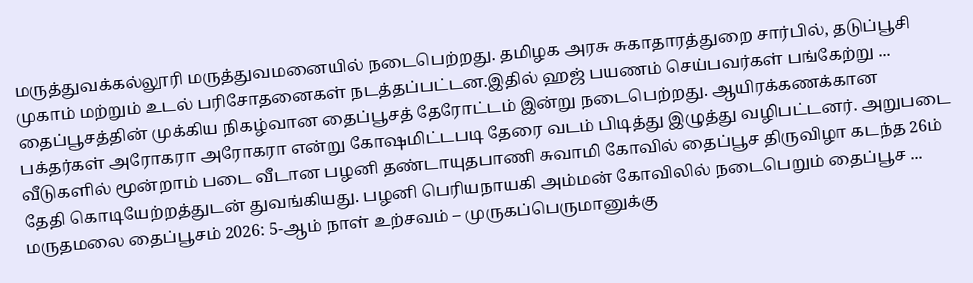மருத்துவக்கல்லூரி மருத்துவமனையில் நடைபெற்றது. தமிழக அரசு சுகாதாரத்துறை சார்பில், தடுப்பூசி முகாம் மற்றும் உடல் பரிசோதனைகள் நடத்தப்பட்டன.இதில் ஹஜ் பயணம் செய்பவர்கள் பங்கேற்று ...
தைப்பூசத்தின் முக்கிய நிகழ்வான தைப்பூசத் தேரோட்டம் இன்று நடைபெற்றது. ஆயிரக்கணக்கான பக்தர்கள் அரோகரா அரோகரா என்று கோஷமிட்டபடி தேரை வடம் பிடித்து இழுத்து வழிபட்டனர். அறுபடை வீடுகளில் மூன்றாம் படை வீடான பழனி தண்டாயுதபாணி சுவாமி கோவில் தைப்பூச திருவிழா கடந்த 26ம் தேதி கொடியேற்றத்துடன் துவங்கியது. பழனி பெரியநாயகி அம்மன் கோவிலில் நடைபெறும் தைப்பூச ...
மருதமலை தைப்பூசம் 2026: 5-ஆம் நாள் உற்சவம் – முருகப்பெருமானுக்கு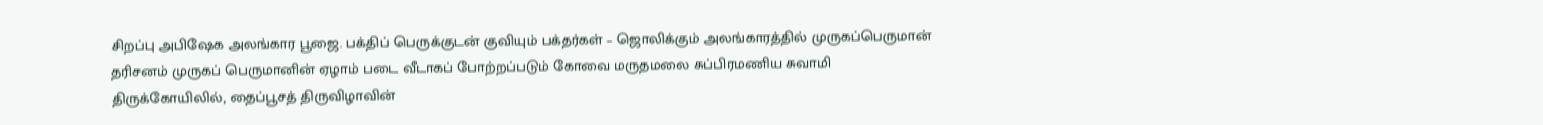சிறப்பு அபிஷேக அலங்கார பூஜை. பக்திப் பெருக்குடன் குவியும் பக்தர்கள் – ஜொலிக்கும் அலங்காரத்தில் முருகப்பெருமான் தரிசனம் முருகப் பெருமானின் ஏழாம் படை வீடாகப் போற்றப்படும் கோவை மருதமலை சுப்பிரமணிய சுவாமி திருக்கோயிலில், தைப்பூசத் திருவிழாவின்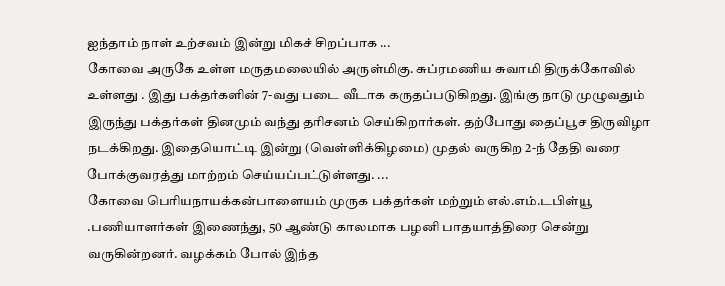ஐந்தாம் நாள் உற்சவம் இன்று மிகச் சிறப்பாக ...
கோவை அருகே உள்ள மருதமலையில் அருள்மிகு. சுப்ரமணிய சுவாமி திருக்கோவில் உள்ளது . இது பக்தர்களின் 7-வது படை வீடாக கருதப்படுகிறது. இங்கு நாடு முழுவதும் இருந்து பக்தர்கள் தினமும் வந்து தரிசனம் செய்கிறார்கள். தற்போது தைப்பூச திருவிழா நடக்கிறது. இதையொட்டி இன்று (வெள்ளிக்கிழமை) முதல் வருகிற 2-ந் தேதி வரை போக்குவரத்து மாற்றம் செய்யப்பட்டுள்ளது. ...
கோவை பெரியநாயக்கன்பாளையம் முருக பக்தர்கள் மற்றும் எல்.எம்.டபிள்யூ .பணியாளர்கள் இணைந்து, 50 ஆண்டு காலமாக பழனி பாதயாத்திரை சென்று வருகின்றனர். வழக்கம் போல் இந்த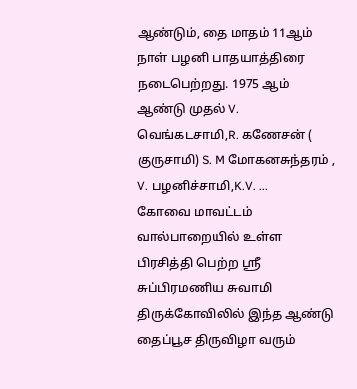ஆண்டும், தை மாதம் 11ஆம் நாள் பழனி பாதயாத்திரை நடைபெற்றது. 1975 ஆம் ஆண்டு முதல் V. வெங்கடசாமி,R. கணேசன் ( குருசாமி) S. M மோகனசுந்தரம் , V. பழனிச்சாமி,K.V. ...
கோவை மாவட்டம் வால்பாறையில் உள்ள பிரசித்தி பெற்ற ஸ்ரீ சுப்பிரமணிய சுவாமி திருக்கோவிலில் இந்த ஆண்டு தைப்பூச திருவிழா வரும்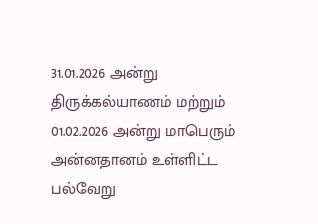31.01.2026 அன்று திருக்கல்யாணம் மற்றும் 01.02.2026 அன்று மாபெரும் அன்னதானம் உள்ளிட்ட பல்வேறு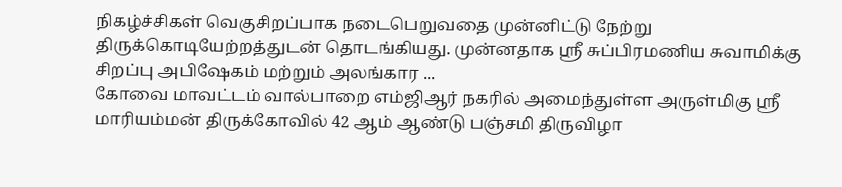நிகழ்ச்சிகள் வெகுசிறப்பாக நடைபெறுவதை முன்னிட்டு நேற்று திருக்கொடியேற்றத்துடன் தொடங்கியது. முன்னதாக ஸ்ரீ சுப்பிரமணிய சுவாமிக்கு சிறப்பு அபிஷேகம் மற்றும் அலங்கார ...
கோவை மாவட்டம் வால்பாறை எம்ஜிஆர் நகரில் அமைந்துள்ள அருள்மிகு ஶ்ரீ மாரியம்மன் திருக்கோவில் 42 ஆம் ஆண்டு பஞ்சமி திருவிழா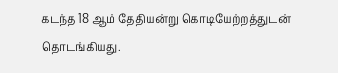கடந்த 18 ஆம் தேதியன்று கொடியேற்றத்துடன் தொடங்கியது.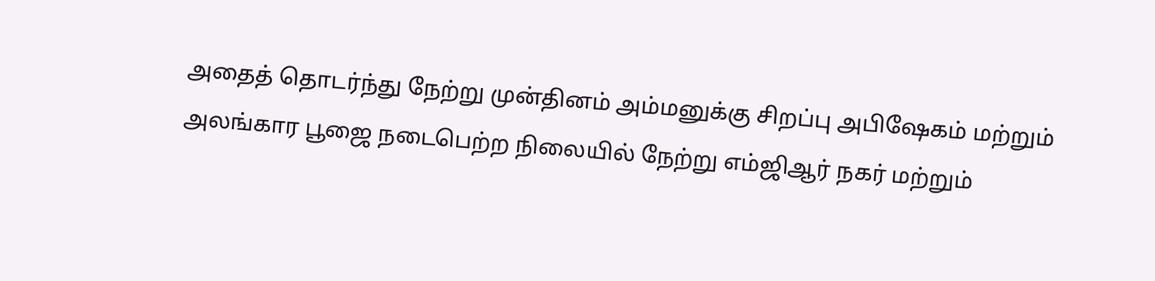அதைத் தொடர்ந்து நேற்று முன்தினம் அம்மனுக்கு சிறப்பு அபிஷேகம் மற்றும் அலங்கார பூஜை நடைபெற்ற நிலையில் நேற்று எம்ஜிஆர் நகர் மற்றும்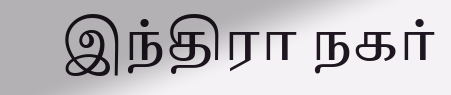இந்திரா நகர்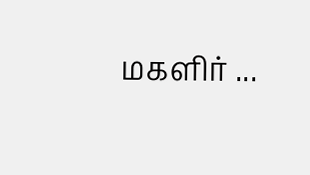மகளிர் ...